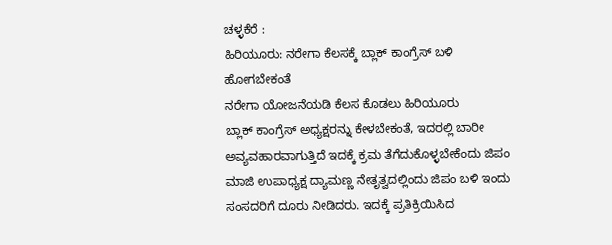ಚಳ್ಳಕೆರೆ :
ಹಿರಿಯೂರು: ನರೇಗಾ ಕೆಲಸಕ್ಕೆ ಬ್ಲಾಕ್ ಕಾಂಗ್ರೆಸ್ ಬಳಿ
ಹೋಗಬೇಕಂತೆ
ನರೇಗಾ ಯೋಜನೆಯಡಿ ಕೆಲಸ ಕೊಡಲು ಹಿರಿಯೂರು
ಬ್ಲಾಕ್ ಕಾಂಗ್ರೆಸ್ ಅಧ್ಯಕ್ಷರನ್ನು ಕೇಳಬೇಕಂತೆ, ಇದರಲ್ಲಿ ಬಾರೀ
ಅವ್ಯವಹಾರವಾಗುತ್ತಿದೆ ಇದಕ್ಕೆ ಕ್ರಮ ತೆಗೆದುಕೊಳ್ಳಬೇಕೆಂದು ಜಿಪಂ
ಮಾಜಿ ಉಪಾಧ್ಯಕ್ಷ ದ್ಯಾಮಣ್ಣ ನೇತೃತ್ವದಲ್ಲಿಂದು ಜಿಪಂ ಬಳಿ ಇಂದು
ಸಂಸದರಿಗೆ ದೂರು ನೀಡಿದರು. ಇದಕ್ಕೆ ಪ್ರತಿಕ್ರಿಯಿಸಿದ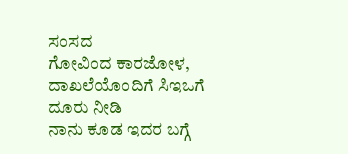ಸಂಸದ
ಗೋವಿಂದ ಕಾರಜೋಳ, ದಾಖಲೆಯೊಂದಿಗೆ ಸಿಇಒಗೆ ದೂರು ನೀಡಿ
ನಾನು ಕೂಡ ಇದರ ಬಗ್ಗೆ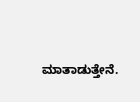ಮಾತಾಡುತ್ತೇನೆ.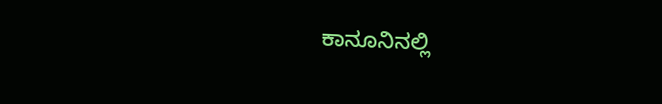ಕಾನೂನಿನಲ್ಲಿ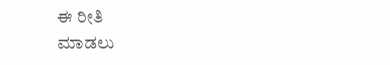ಈ ರೀತಿ
ಮಾಡಲು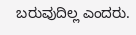ಬರುವುದಿಲ್ಲ ಎಂದರು.